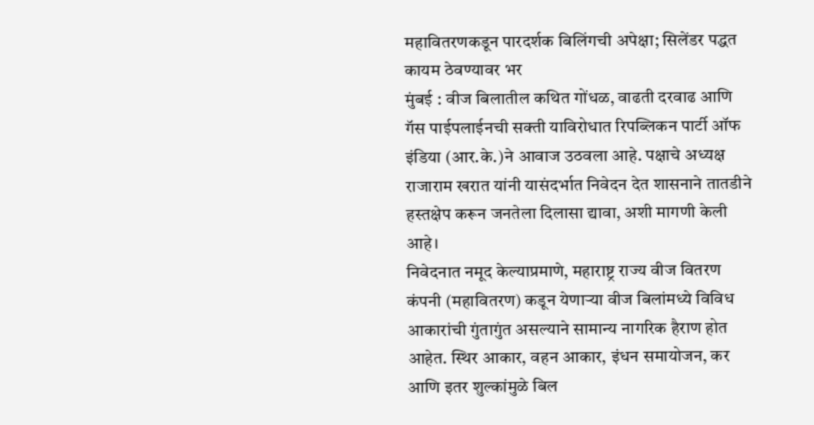महावितरणकडून पारदर्शक बिलिंगची अपेक्षा; सिलेंडर पद्धत कायम ठेवण्यावर भर
मुंबई : वीज बिलातील कथित गोंधळ, वाढती दरवाढ आणि गॅस पाईपलाईनची सक्ती याविरोधात रिपब्लिकन पार्टी ऑफ इंडिया (आर.के.)ने आवाज उठवला आहे. पक्षाचे अध्यक्ष राजाराम खरात यांनी यासंदर्भात निवेदन देत शासनाने तातडीने हस्तक्षेप करून जनतेला दिलासा द्यावा, अशी मागणी केली आहे।
निवेदनात नमूद केल्याप्रमाणे, महाराष्ट्र राज्य वीज वितरण कंपनी (महावितरण) कडून येणाऱ्या वीज बिलांमध्ये विविध आकारांची गुंतागुंत असल्याने सामान्य नागरिक हैराण होत आहेत. स्थिर आकार, वहन आकार, इंधन समायोजन, कर आणि इतर शुल्कांमुळे बिल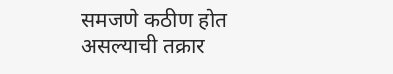समजणे कठीण होत असल्याची तक्रार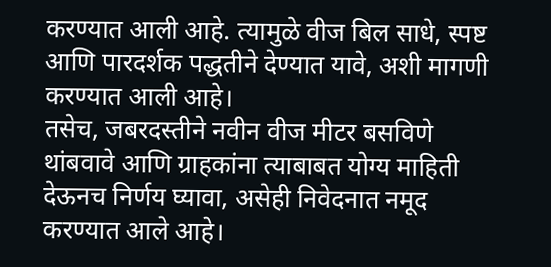करण्यात आली आहे. त्यामुळे वीज बिल साधे, स्पष्ट आणि पारदर्शक पद्धतीने देण्यात यावे, अशी मागणी करण्यात आली आहे।
तसेच, जबरदस्तीने नवीन वीज मीटर बसविणे थांबवावे आणि ग्राहकांना त्याबाबत योग्य माहिती देऊनच निर्णय घ्यावा, असेही निवेदनात नमूद करण्यात आले आहे।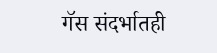गॅस संदर्भातही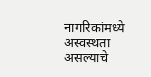नागरिकांमध्ये अस्वस्थता असल्याचे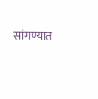सांगण्यात